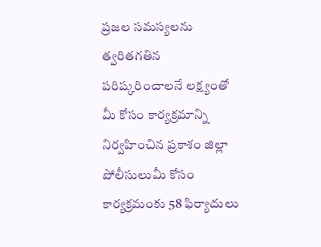ప్రజల సమస్యలను త్వరితగతిన పరిష్కరించాలనే లక్ష్యంతో మీ కోసం కార్యక్రమాన్ని నిర్వహించిన ప్రకాశం జిల్లా పోలీసులుమీ కోసం కార్యక్రమంకు 58 ఫిర్యాదులు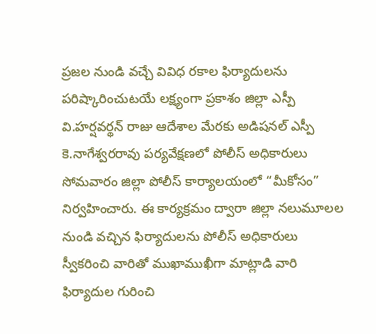ప్రజల నుండి వచ్చే వివిధ రకాల ఫిర్యాదులను పరిష్కారించుటయే లక్ష్యంగా ప్రకాశం జిల్లా ఎస్పీ వి.హర్షవర్థన్‌ రాజు ఆదేశాల మేరకు అడిషనల్ ఎస్పీ కె.నాగేశ్వరరావు పర్యవేక్షణలో పోలీస్ అధికారులు సోమవారం జిల్లా పోలీస్ కార్యాలయంలో “మీకోసం” నిర్వహించారు. ఈ కార్యక్రమం ద్వారా జిల్లా నలుమూలల నుండి వచ్చిన ఫిర్యాదులను పోలీస్ అధికారులు స్వీకరించి వారితో ముఖాముఖీగా మాట్లాడి వారి ఫిర్యాదుల గురించి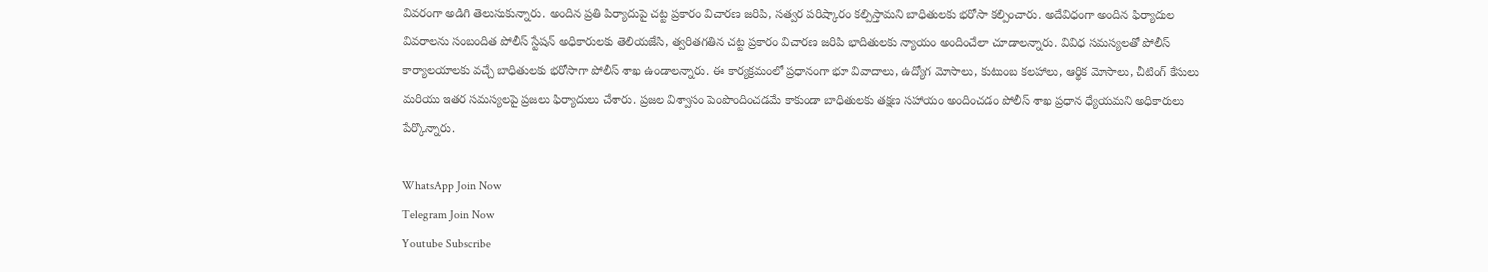వివరంగా అడిగి తెలుసుకున్నారు. అందిన ప్రతి పిర్యాదుపై చట్ట ప్రకారం విచారణ జరిపి, సత్వర పరిష్కారం కల్పిస్తామని బాధితులకు భరోసా కల్పించారు. అదేవిధంగా అందిన ఫిర్యాదుల వివరాలను సంబందిత పోలీస్ స్టేషన్ అధికారులకు తెలియజేసి, త్వరితగతిన చట్ట ప్రకారం విచారణ జరిపి భాదితులకు న్యాయం అందించేలా చూడాలన్నారు. వివిధ సమస్యలతో పోలీస్ కార్యాలయాలకు వచ్చే బాధితులకు భరోసాగా పోలీస్ శాఖ ఉండాలన్నారు. ఈ కార్యక్రమంలో ప్రధానంగా భూ వివాదాలు, ఉద్యోగ మోసాలు, కుటుంబ కలహాలు, ఆర్థిక మోసాలు, చీటింగ్ కేసులు మరియు ఇతర సమస్యలపై ప్రజలు ఫిర్యాదులు చేశారు. ప్రజల విశ్వాసం పెంపొందించడమే కాకుండా బాధితులకు తక్షణ సహాయం అందించడం పోలీస్ శాఖ ప్రధాన ధ్యేయమని అధికారులు పేర్కొన్నారు.

WhatsApp Join Now
Telegram Join Now
Youtube Subscribe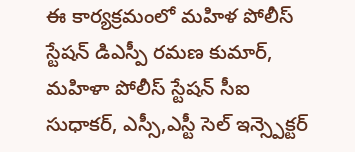ఈ కార్యక్రమంలో మహిళ పోలీస్ స్టేషన్ డిఎస్పీ రమణ కుమార్, మహిళా పోలీస్ స్టేషన్ సీఐ సుధాకర్, ఎస్సీ,ఎస్టీ సెల్ ఇన్స్పెక్టర్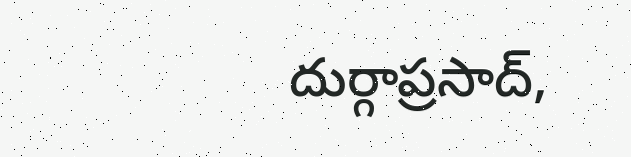దుర్గాప్రసాద్,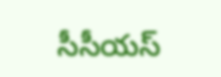సీసీయస్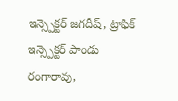ఇన్స్పెక్టర్ జగదీష్, ట్రాఫిక్ ఇన్స్పెక్టర్ పాండు రంగారావు,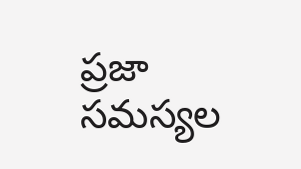ప్రజా సమస్యల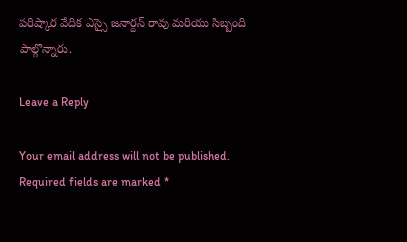పరిష్కార వేదిక ఎస్సై జనార్దన్ రావు మరియు సిబ్బంది పాల్గొన్నారు.

Leave a Reply

Your email address will not be published. Required fields are marked *